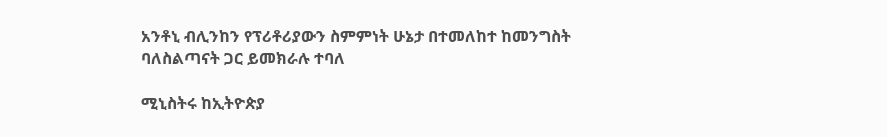አንቶኒ ብሊንከን የፕሪቶሪያውን ስምምነት ሁኔታ በተመለከተ ከመንግስት ባለስልጣናት ጋር ይመክራሉ ተባለ

ሚኒስትሩ ከኢትዮጵያ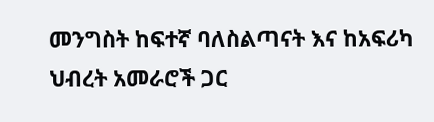መንግስት ከፍተኛ ባለስልጣናት እና ከአፍሪካ ህብረት አመራሮች ጋር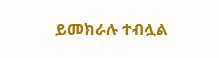ይመክራሉ ተብሏል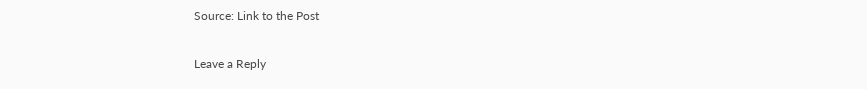Source: Link to the Post

Leave a Reply